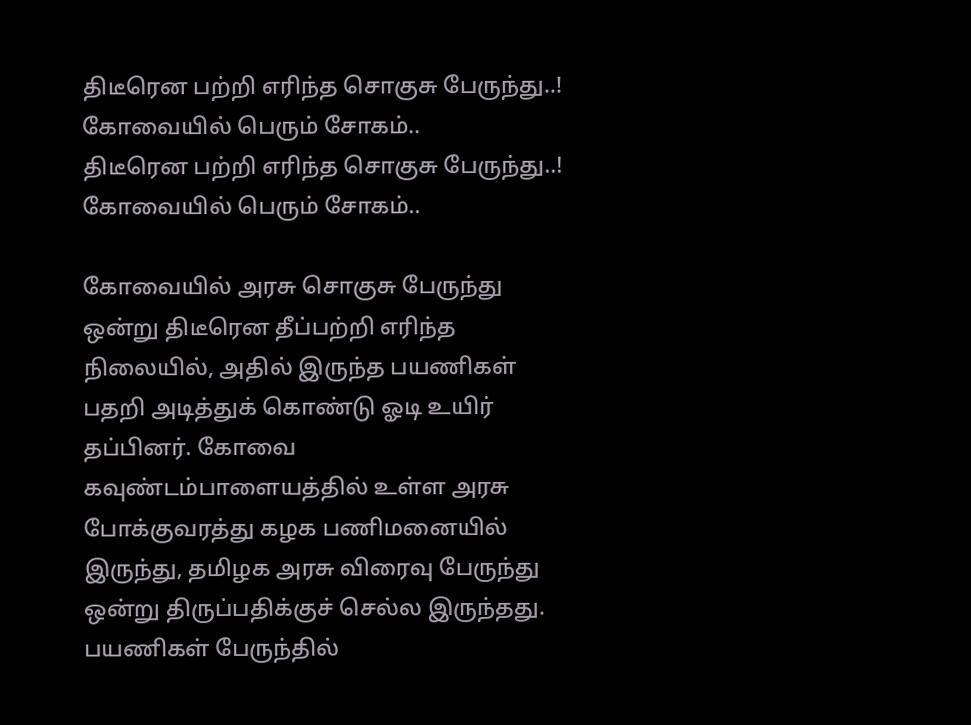திடீரென பற்றி எரிந்த சொகுசு பேருந்து..! கோவையில் பெரும் சோகம்..
திடீரென பற்றி எரிந்த சொகுசு பேருந்து..! கோவையில் பெரும் சோகம்..

கோவையில் அரசு சொகுசு பேருந்து ஒன்று திடீரென தீப்பற்றி எரிந்த நிலையில், அதில் இருந்த பயணிகள் பதறி அடித்துக் கொண்டு ஓடி உயிர் தப்பினர். கோவை கவுண்டம்பாளையத்தில் உள்ள அரசு போக்குவரத்து கழக பணிமனையில் இருந்து, தமிழக அரசு விரைவு பேருந்து ஒன்று திருப்பதிக்குச் செல்ல இருந்தது. பயணிகள் பேருந்தில்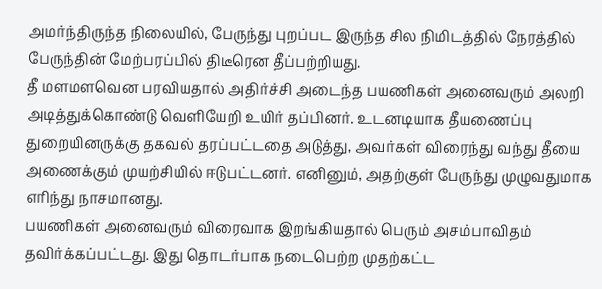அமர்ந்திருந்த நிலையில், பேருந்து புறப்பட இருந்த சில நிமிடத்தில் நேரத்தில் பேருந்தின் மேற்பரப்பில் திடீரென தீப்பற்றியது.
தீ மளமளவென பரவியதால் அதிர்ச்சி அடைந்த பயணிகள் அனைவரும் அலறி அடித்துக்கொண்டு வெளியேறி உயிர் தப்பினர். உடனடியாக தீயணைப்பு துறையினருக்கு தகவல் தரப்பட்டதை அடுத்து, அவர்கள் விரைந்து வந்து தீயை அணைக்கும் முயற்சியில் ஈடுபட்டனர். எனினும், அதற்குள் பேருந்து முழுவதுமாக எரிந்து நாசமானது.
பயணிகள் அனைவரும் விரைவாக இறங்கியதால் பெரும் அசம்பாவிதம் தவிர்க்கப்பட்டது. இது தொடர்பாக நடைபெற்ற முதற்கட்ட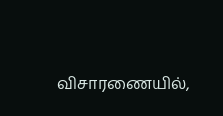விசாரணையில்,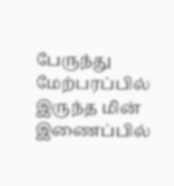பேருந்து மேற்பரப்பில் இருந்த மின் இணைப்பில்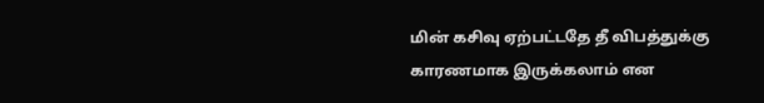மின் கசிவு ஏற்பட்டதே தீ விபத்துக்கு காரணமாக இருக்கலாம் என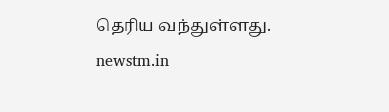தெரிய வந்துள்ளது.
newstm.in